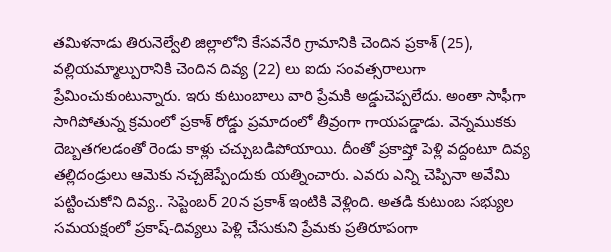తమిళనాడు తిరునెల్వేలి జిల్లాలోని కేసవనేరి గ్రామానికి చెందిన ప్రకాశ్ (25), వల్లియమ్మాల్పురానికి చెందిన దివ్య (22) లు ఐదు సంవత్సరాలుగా ప్రేమించుకుంటున్నారు. ఇరు కుటుంబాలు వారి ప్రేమకి అడ్డుచెప్పలేదు. అంతా సాఫీగా సాగిపోతున్న క్రమంలో ప్రకాశ్ రోడ్డు ప్రమాదంలో తీవ్రంగా గాయపడ్డాడు. వెన్నముకకు దెబ్బతగలడంతో రెండు కాళ్లు చచ్చుబడిపోయాయి. దీంతో ప్రకాష్తో పెళ్లి వద్దంటూ దివ్య తల్లిదండ్రులు ఆమెకు నచ్చజెప్పేందుకు యత్నించారు. ఎవరు ఎన్ని చెప్పినా అవేమి పట్టించుకోని దివ్య.. సెప్టెంబర్ 20న ప్రకాశ్ ఇంటికి వెళ్లింది. అతడి కుటుంబ సభ్యుల సమయక్షంలో ప్రకాష్-దివ్యలు పెళ్లి చేసుకుని ప్రేమకు ప్రతిరూపంగా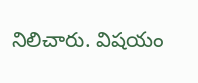నిలిచారు. విషయం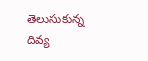తెలుసుకున్న దివ్య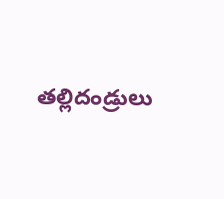తల్లిదండ్రులు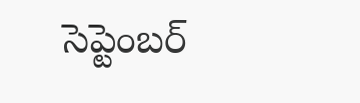సెప్టెంబర్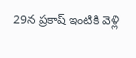29న ప్రకాష్ ఇంటికి వెళ్లి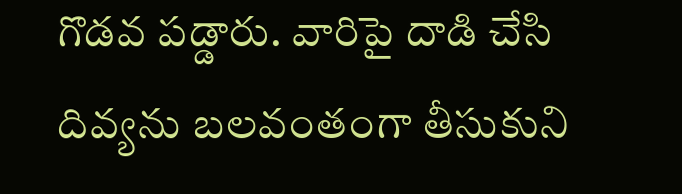గొడవ పడ్డారు. వారిపై దాడి చేసి దివ్యను బలవంతంగా తీసుకుని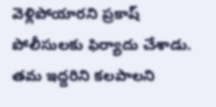వెళ్లిపోయారని ప్రకాష్ పోలీసులకు ఫిర్యాదు చేశాడు. తమ ఇద్దరిని కలపాలని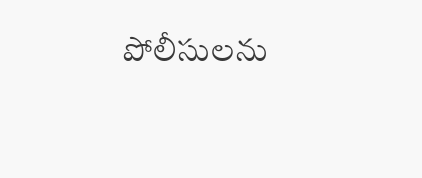పోలీసులను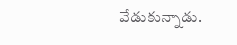వేడుకున్నాడు.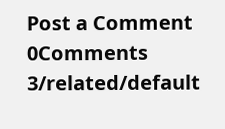Post a Comment
0Comments
3/related/default